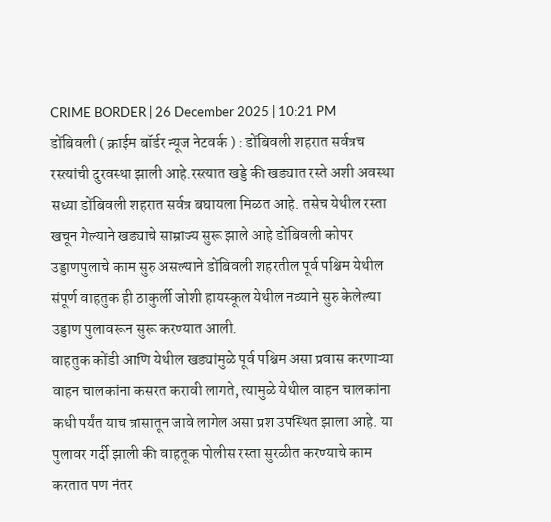CRIME BORDER | 26 December 2025 | 10:21 PM
डोंबिवली ( क्राईम बॉर्डर न्यूज नेटवर्क ) : डोंबिवली शहरात सर्वत्रच रस्त्यांची दुरवस्था झाली आहे.रस्त्यात खड्डे की खड्यात रस्ते अशी अवस्था सध्या डोंबिवली शहरात सर्वत्र बघायला मिळत आहे. तसेच येथील रस्ता खचून गेल्याने खड्याचे साम्राज्य सुरू झाले आहे डोंबिवली कोपर उड्डाणपुलाचे काम सुरु असल्याने डोंबिवली शहरतील पूर्व पश्चिम येथील संपूर्ण वाहतुक ही ठाकुर्ली जोशी हायस्कूल येथील नव्याने सुरु केलेल्या उड्डाण पुलावरून सुरू करण्यात आली.
वाहतुक कोंडी आणि येथील खड्यांमुळे पूर्व पश्चिम असा प्रवास करणाऱ्या वाहन चालकांना कसरत करावी लागते, त्यामुळे येथील वाहन चालकांना कधी पर्यंत याच त्रासातून जावे लागेल असा प्रश उपस्थित झाला आहे. या पुलावर गर्दी झाली की वाहतूक पोलीस रस्ता सुरळीत करण्याचे काम करतात पण नंतर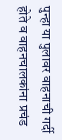पुन्हा या पुलावर वाहनाची गर्दी होते व वाहनचालकांना प्रचंड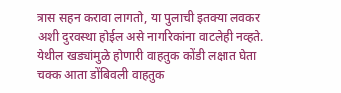त्रास सहन करावा लागतो, या पुलाची इतक्या लवकर अशी दुरवस्था होईल असे नागरिकांना वाटलेही नव्हते.
येथील खड्यांमुळे होणारी वाहतुक कोंडी लक्षात घेता चक्क आता डोंबिवली वाहतुक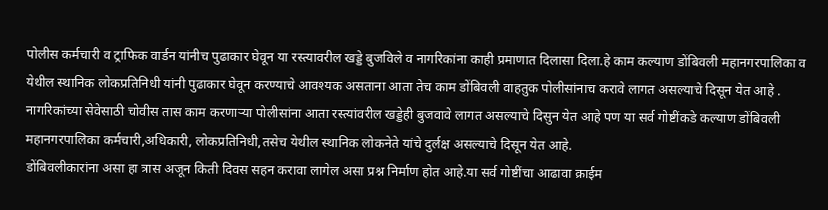पोलीस कर्मचारी व ट्राफिक वार्डन यांनीच पुढाकार घेवून या रस्त्यावरील खड्डे बुजविले व नागरिकांना काही प्रमाणात दिलासा दिला.हे काम कल्याण डोंबिवली महानगरपालिका व येथील स्थानिक लोकप्रतिनिधी यांनी पुढाकार घेवून करण्याचे आवश्यक असताना आता तेच काम डोंबिवली वाहतुक पोलीसांनाच करावे लागत असल्याचे दिसून येत आहे .
नागरिकांच्या सेवेसाठी चोवीस तास काम करणाऱ्या पोलीसांना आता रस्त्यांवरील खड्डेही बुजवावे लागत असल्याचे दिसुन येत आहे पण या सर्व गोष्टींकडे कल्याण डोंबिवली महानगरपालिका कर्मचारी,अधिकारी, लोकप्रतिनिधी,तसेच येथील स्थानिक लोकनेते यांचे दुर्लक्ष असल्याचे दिसून येत आहे.
डोंबिवलीकारांना असा हा त्रास अजून किती दिवस सहन करावा लागेल असा प्रश्न निर्माण होत आहे.या सर्व गोष्टींचा आढावा क्राईम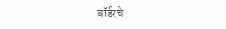बॉर्डरचे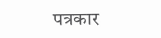पत्रकार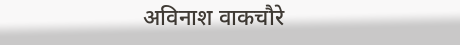अविनाश वाकचौरे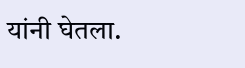यांनी घेतला.